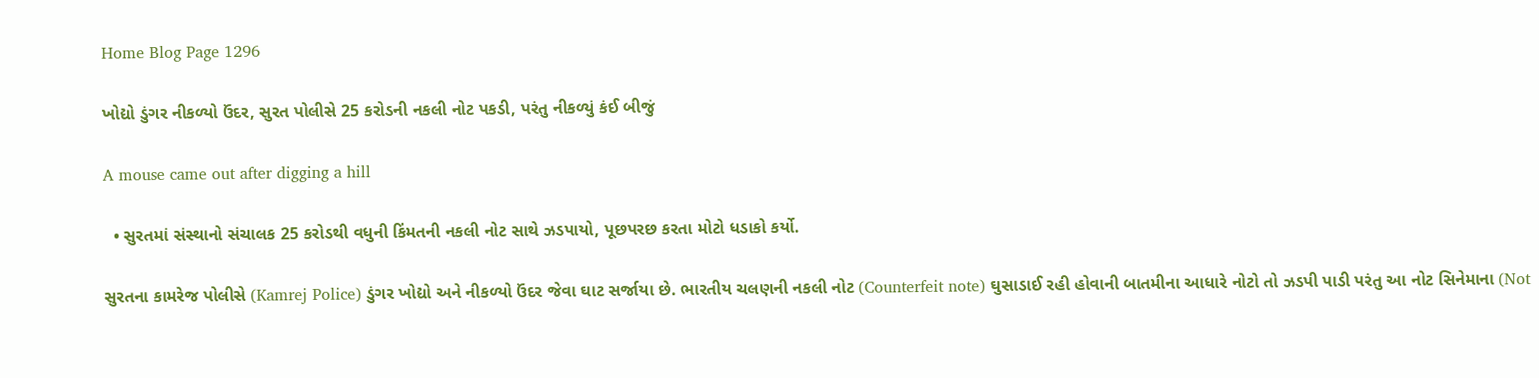Home Blog Page 1296

ખોદ્યો ડુંગર નીકળ્યો ઉંદર, સુરત પોલીસે 25 કરોડની નકલી નોટ પકડી, પરંતુ નીકળ્યું કંઈ બીજું

A mouse came out after digging a hill

  • સુરતમાં સંસ્થાનો સંચાલક 25 કરોડથી વધુની કિંમતની નકલી નોટ સાથે ઝડપાયો, પૂછપરછ કરતા મોટો ધડાકો કર્યો.

સુરતના કામરેજ પોલીસે (Kamrej Police) ડુંગર ખોદ્યો અને નીકળ્યો ઉંદર જેવા ઘાટ સર્જાયા છે. ભારતીય ચલણની નકલી નોટ (Counterfeit note) ઘુસાડાઈ રહી હોવાની બાતમીના આધારે નોટો તો ઝડપી પાડી પરંતુ આ નોટ સિનેમાના (Not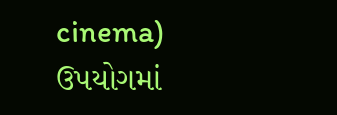cinema) ઉપયોગમાં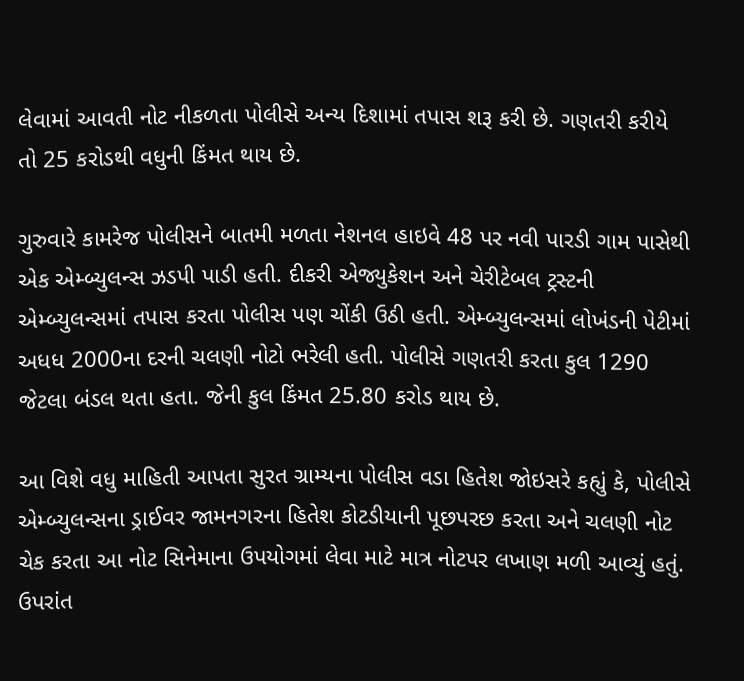લેવામાં આવતી નોટ નીકળતા પોલીસે અન્ય દિશામાં તપાસ શરૂ કરી છે. ગણતરી કરીયે તો 25 કરોડથી વધુની કિંમત થાય છે.

ગુરુવારે કામરેજ પોલીસને બાતમી મળતા નેશનલ હાઇવે 48 પર નવી પારડી ગામ પાસેથી એક એમ્બ્યુલન્સ ઝડપી પાડી હતી. દીકરી એજ્યુકેશન અને ચેરીટેબલ ટ્રસ્ટની એમ્બ્યુલન્સમાં તપાસ કરતા પોલીસ પણ ચોંકી ઉઠી હતી. એમ્બ્યુલન્સમાં લોખંડની પેટીમાં અધધ 2000ના દરની ચલણી નોટો ભરેલી હતી. પોલીસે ગણતરી કરતા કુલ 1290 જેટલા બંડલ થતા હતા. જેની કુલ કિંમત 25.80 કરોડ થાય છે.

આ વિશે વધુ માહિતી આપતા સુરત ગ્રામ્યના પોલીસ વડા હિતેશ જોઇસરે કહ્યું કે, પોલીસે એમ્બ્યુલન્સના ડ્રાઈવર જામનગરના હિતેશ કોટડીયાની પૂછપરછ કરતા અને ચલણી નોટ ચેક કરતા આ નોટ સિનેમાના ઉપયોગમાં લેવા માટે માત્ર નોટપર લખાણ મળી આવ્યું હતું. ઉપરાંત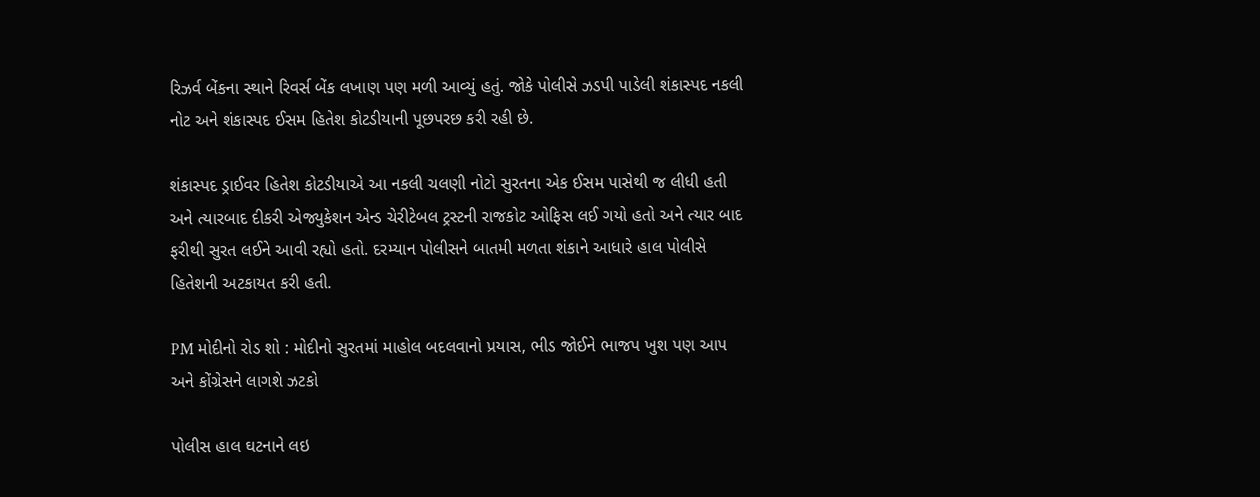રિઝર્વ બેંકના સ્થાને રિવર્સ બેંક લખાણ પણ મળી આવ્યું હતું. જોકે પોલીસે ઝડપી પાડેલી શંકાસ્પદ નકલી નોટ અને શંકાસ્પદ ઈસમ હિતેશ કોટડીયાની પૂછપરછ કરી રહી છે.

શંકાસ્પદ ડ્રાઈવર હિતેશ કોટડીયાએ આ નકલી ચલણી નોટો સુરતના એક ઈસમ પાસેથી જ લીધી હતી અને ત્યારબાદ દીકરી એજ્યુકેશન એન્ડ ચેરીટેબલ ટ્રસ્ટની રાજકોટ ઓફિસ લઈ ગયો હતો અને ત્યાર બાદ ફરીથી સુરત લઈને આવી રહ્યો હતો. દરમ્યાન પોલીસને બાતમી મળતા શંકાને આધારે હાલ પોલીસે હિતેશની અટકાયત કરી હતી.

PM મોદીનો રોડ શો : મોદીનો સુરતમાં માહોલ બદલવાનો પ્રયાસ, ભીડ જોઈને ભાજપ ખુશ પણ આપ અને કોંગ્રેસને લાગશે ઝટકો

પોલીસ હાલ ઘટનાને લઇ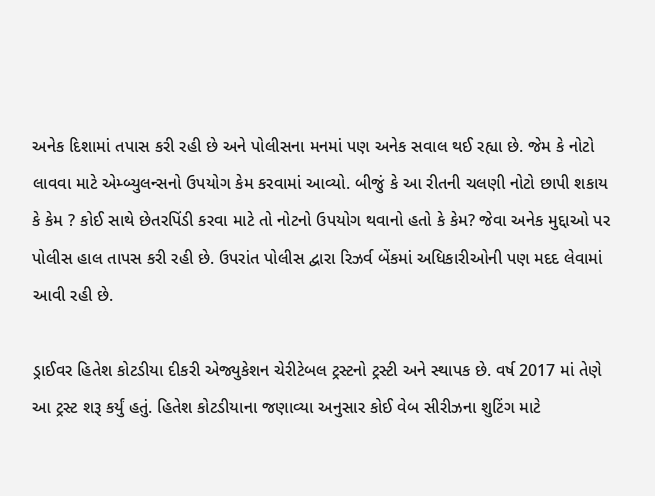અનેક દિશામાં તપાસ કરી રહી છે અને પોલીસના મનમાં પણ અનેક સવાલ થઈ રહ્યા છે. જેમ કે નોટો લાવવા માટે એમ્બ્યુલન્સનો ઉપયોગ કેમ કરવામાં આવ્યો. બીજું કે આ રીતની ચલણી નોટો છાપી શકાય કે કેમ ? કોઈ સાથે છેતરપિંડી કરવા માટે તો નોટનો ઉપયોગ થવાનો હતો કે કેમ? જેવા અનેક મુદ્દાઓ પર પોલીસ હાલ તાપસ કરી રહી છે. ઉપરાંત પોલીસ દ્વારા રિઝર્વ બેંકમાં અધિકારીઓની પણ મદદ લેવામાં આવી રહી છે.

ડ્રાઈવર હિતેશ કોટડીયા દીકરી એજ્યુકેશન ચેરીટેબલ ટ્રસ્ટનો ટ્રસ્ટી અને સ્થાપક છે. વર્ષ 2017 માં તેણે આ ટ્રસ્ટ શરૂ કર્યું હતું. હિતેશ કોટડીયાના જણાવ્યા અનુસાર કોઈ વેબ સીરીઝના શુટિંગ માટે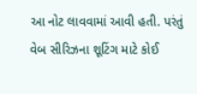આ નોટ લાવવામાં આવી હતી. પરંતું વેબ સીરિઝના શૂટિંગ માટે કોઈ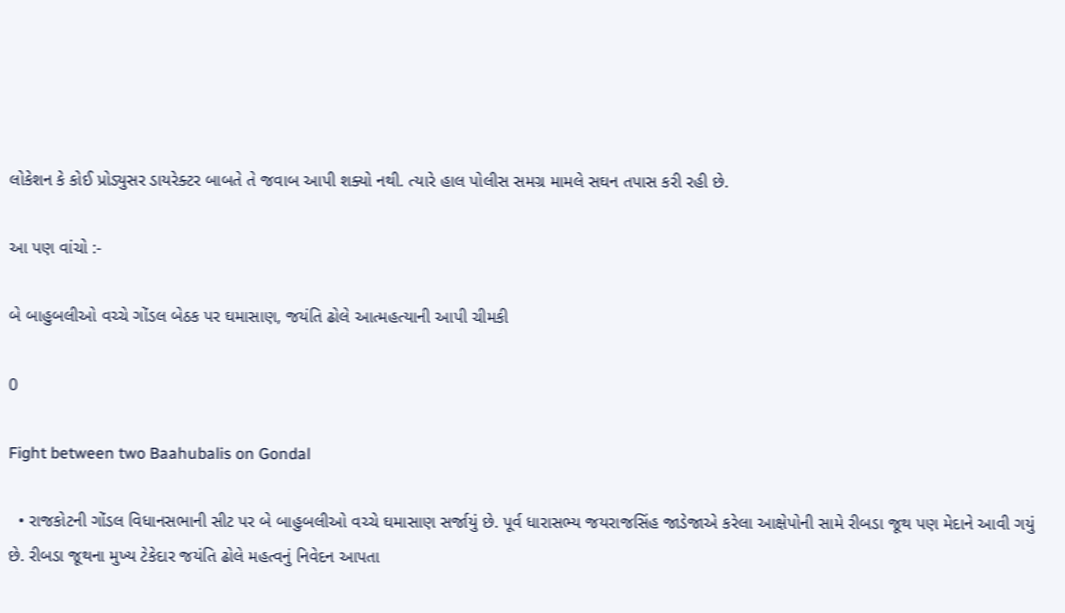લોકેશન કે કોઈ પ્રોડ્યુસર ડાયરેક્ટર બાબતે તે જવાબ આપી શક્યો નથી. ત્યારે હાલ પોલીસ સમગ્ર મામલે સઘન તપાસ કરી રહી છે.

આ પણ વાંચો :-

બે બાહુબલીઓ વચ્ચે ગોંડલ બેઠક પર ઘમાસાણ, જયંતિ ઢોલે આત્મહત્યાની આપી ચીમકી

0

Fight between two Baahubalis on Gondal

  • રાજકોટની ગોંડલ વિધાનસભાની સીટ પર બે બાહુબલીઓ વચ્ચે ઘમાસાણ સર્જાયું છે. પૂર્વ ધારાસભ્ય જયરાજસિંહ જાડેજાએ કરેલા આક્ષેપોની સામે રીબડા જૂથ પણ મેદાને આવી ગયું છે. રીબડા જૂથના મુખ્ય ટેકેદાર જયંતિ ઢોલે મહત્વનું નિવેદન આપતા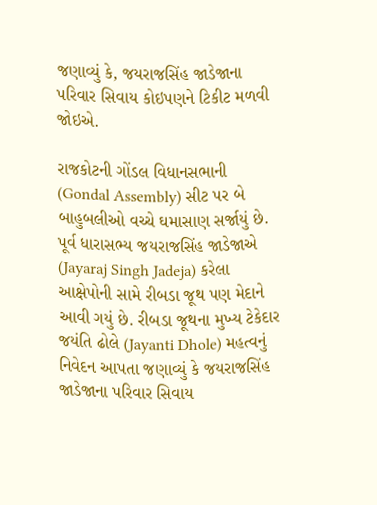જણાવ્યું કે, જયરાજસિંહ જાડેજાના પરિવાર સિવાય કોઇપણને ટિકીટ મળવી જોઇએ.

રાજકોટની ગોંડલ વિધાનસભાની (Gondal Assembly) સીટ પર બે બાહુબલીઓ વચ્ચે ઘમાસાણ સર્જાયું છે. પૂર્વ ધારાસભ્ય જયરાજસિંહ જાડેજાએ (Jayaraj Singh Jadeja) કરેલા આક્ષેપોની સામે રીબડા જૂથ પણ મેદાને આવી ગયું છે. રીબડા જૂથના મુખ્ય ટેકેદાર જયંતિ ઢોલે (Jayanti Dhole) મહત્વનું નિવેદન આપતા જણાવ્યું કે જયરાજસિંહ જાડેજાના પરિવાર સિવાય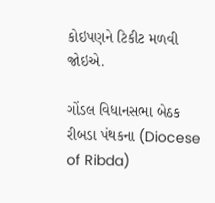કોઇપણને ટિકીટ મળવી જોઇએ.

ગોંડલ વિધાનસભા બેઠક રીબડા પંથકના (Diocese of Ribda)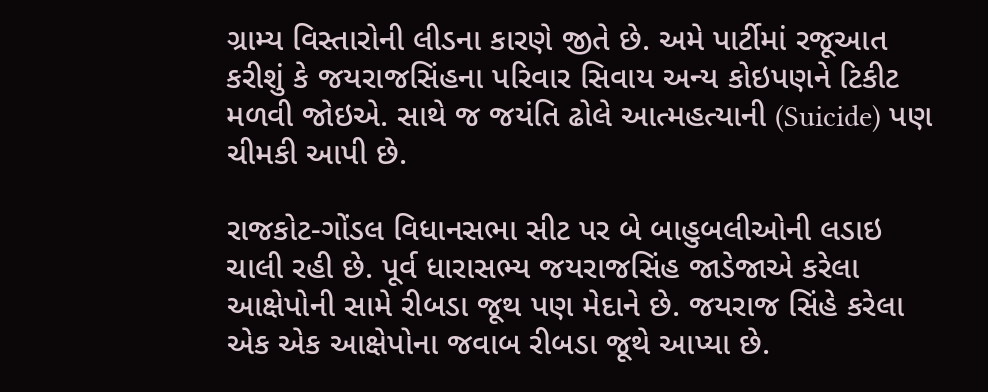ગ્રામ્ય વિસ્તારોની લીડના કારણે જીતે છે. અમે પાર્ટીમાં રજૂઆત કરીશું કે જયરાજસિંહના પરિવાર સિવાય અન્ય કોઇપણને ટિકીટ મળવી જોઇએ. સાથે જ જયંતિ ઢોલે આત્મહત્યાની (Suicide) પણ ચીમકી આપી છે.

રાજકોટ-ગોંડલ વિધાનસભા સીટ પર બે બાહુબલીઓની લડાઇ ચાલી રહી છે. પૂર્વ ધારાસભ્ય જયરાજસિંહ જાડેજાએ કરેલા આક્ષેપોની સામે રીબડા જૂથ પણ મેદાને છે. જયરાજ સિંહે કરેલા એક એક આક્ષેપોના જવાબ રીબડા જૂથે આપ્યા છે.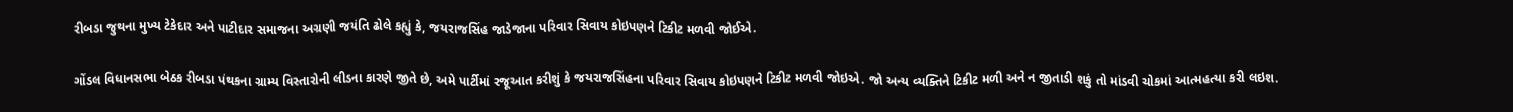રીબડા જુથના મુખ્ય ટેકેદાર અને પાટીદાર સમાજના અગ્રણી જયંતિ ઢોલે કહ્યું કે, જયરાજસિંહ જાડેજાના પરિવાર સિવાય કોઇપણને ટિકીટ મળવી જોઈએ.

ગોંડલ વિધાનસભા બેઠક રીબડા પંથકના ગ્રામ્ય વિસ્તારોની લીડના કારણે જીતે છે, અમે પાર્ટીમાં રજૂઆત કરીશું કે જયરાજસિંહના પરિવાર સિવાય કોઇપણને ટિકીટ મળવી જોઇએ. જો અન્ય વ્યક્તિને ટિકીટ મળી અને ન જીતાડી શકું તો માંડવી ચોકમાં આત્મહત્યા કરી લઇશ.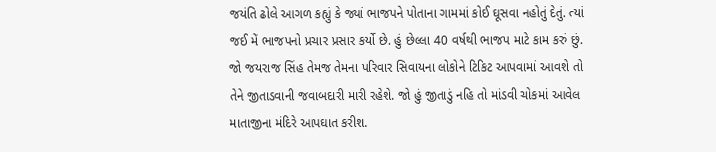જયંતિ ઢોલે આગળ કહ્યું કે જ્યાં ભાજપને પોતાના ગામમાં કોઈ ઘૂસવા નહોતું દેતું. ત્યાં જઈ મેં ભાજપનો પ્રચાર પ્રસાર કર્યો છે. હું છેલ્લા 40 વર્ષથી ભાજપ માટે કામ કરું છું. જો જયરાજ સિંહ તેમજ તેમના પરિવાર સિવાયના લોકોને ટિકિટ આપવામાં આવશે તો તેને જીતાડવાની જવાબદારી મારી રહેશે. જો હું જીતાડું નહિ તો માંડવી ચોકમાં આવેલ માતાજીના મંદિરે આપઘાત કરીશ.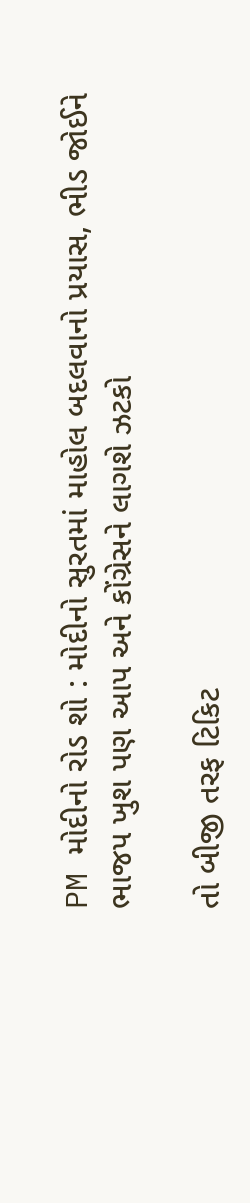PM મોદીનો રોડ શો : મોદીનો સુરતમાં માહોલ બદલવાનો પ્રયાસ, ભીડ જોઈને ભાજપ ખુશ પણ આપ અને કોંગ્રેસને લાગશે ઝટકો

તો બીજી તરફ ટિકિટ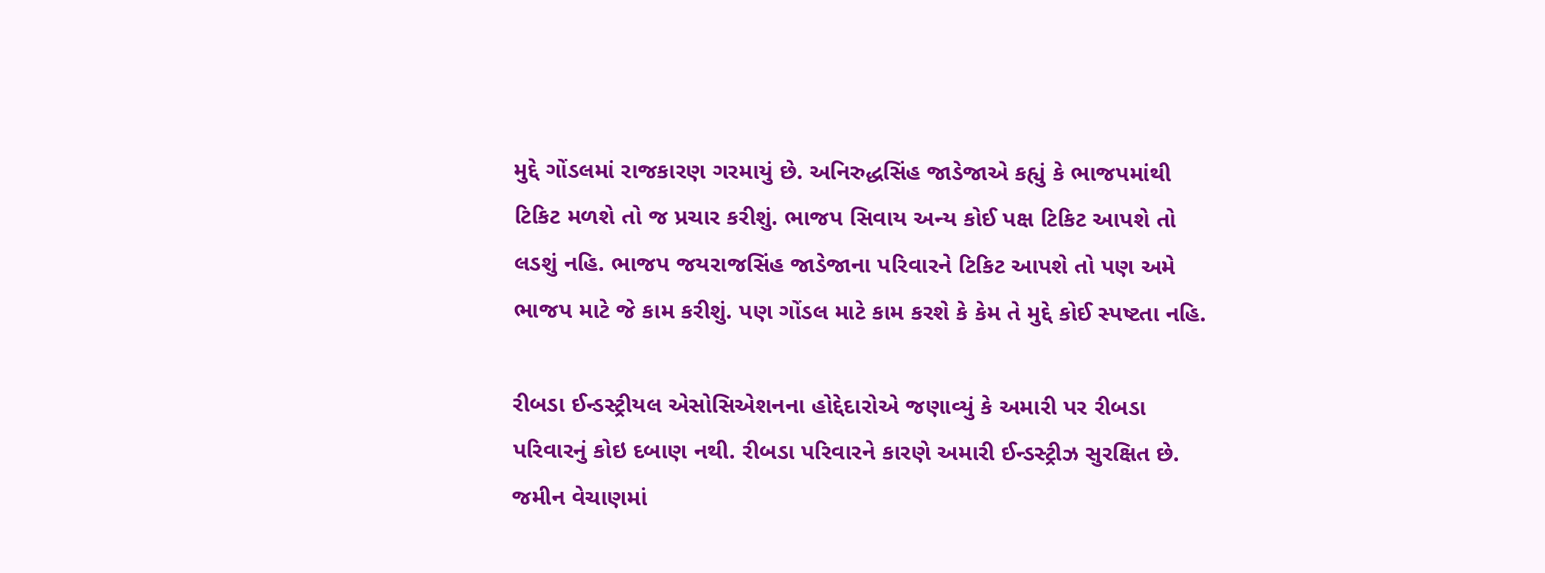મુદ્દે ગોંડલમાં રાજકારણ ગરમાયું છે. અનિરુદ્ધસિંહ જાડેજાએ કહ્યું કે ભાજપમાંથી ટિકિટ મળશે તો જ પ્રચાર કરીશું. ભાજપ સિવાય અન્ય કોઈ પક્ષ ટિકિટ આપશે તો લડશું નહિ. ભાજપ જયરાજસિંહ જાડેજાના પરિવારને ટિકિટ આપશે તો પણ અમે ભાજપ માટે જે કામ કરીશું. પણ ગોંડલ માટે કામ કરશે કે કેમ તે મુદ્દે કોઈ સ્પષ્ટતા નહિ.

રીબડા ઈન્ડસ્ટ્રીયલ એસોસિએશનના હોદ્દેદારોએ જણાવ્યું કે અમારી પર રીબડા પરિવારનું કોઇ દબાણ નથી. રીબડા પરિવારને કારણે અમારી ઈન્ડસ્ટ્રીઝ સુરક્ષિત છે. જમીન વેચાણમાં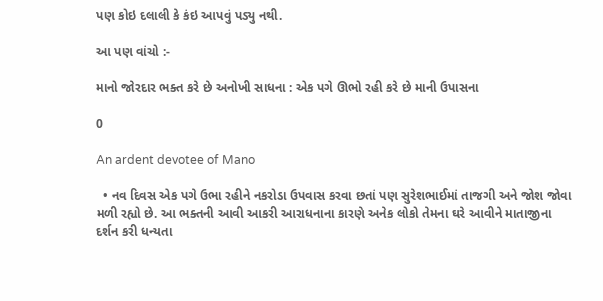પણ કોઇ દલાલી કે કંઇ આપવું પડ્યુ નથી.

આ પણ વાંચો :-

માનો જોરદાર ભક્ત કરે છે અનોખી સાધના : એક પગે ઊભો રહી કરે છે માની ઉપાસના

0

An ardent devotee of Mano

  • નવ દિવસ એક પગે ઉભા રહીને નકરોડા ઉપવાસ કરવા છતાં પણ સુરેશભાઈમાં તાજગી અને જોશ જોવા મળી રહ્યો છે. આ ભક્તની આવી આકરી આરાધનાના કારણે અનેક લોકો તેમના ઘરે આવીને માતાજીના દર્શન કરી ધન્યતા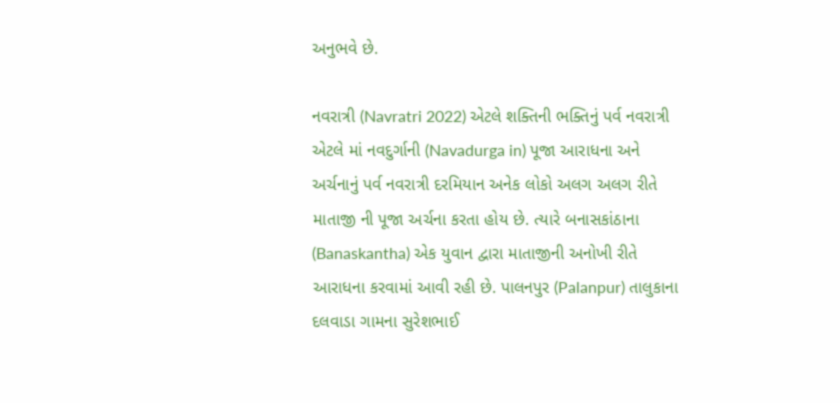અનુભવે છે.

નવરાત્રી (Navratri 2022) એટલે શક્તિની ભક્તિનું પર્વ નવરાત્રી એટલે માં નવદુર્ગાની (Navadurga in) પૂજા આરાધના અને અર્ચનાનું પર્વ નવરાત્રી દરમિયાન અનેક લોકો અલગ અલગ રીતે માતાજી ની પૂજા અર્ચના કરતા હોય છે. ત્યારે બનાસકાંઠાના (Banaskantha) એક યુવાન દ્વારા માતાજીની અનોખી રીતે આરાધના કરવામાં આવી રહી છે. પાલનપુર (Palanpur) તાલુકાના દલવાડા ગામના સુરેશભાઈ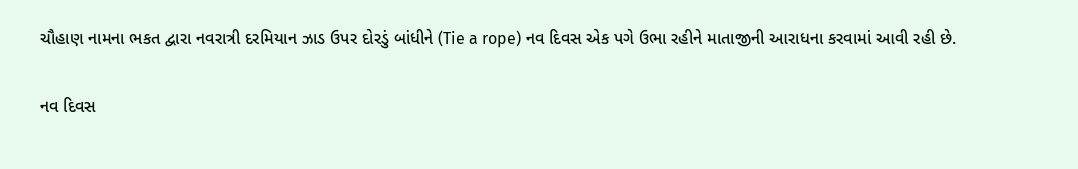ચૌહાણ નામના ભકત દ્વારા નવરાત્રી દરમિયાન ઝાડ ઉપર દોરડું બાંધીને (Tie a rope) નવ દિવસ એક પગે ઉભા રહીને માતાજીની આરાધના કરવામાં આવી રહી છે.

નવ દિવસ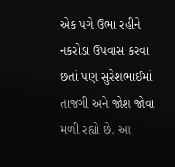એક પગે ઉભા રહીને નકરોડા ઉપવાસ કરવા છતાં પણ સુરેશભાઈમાં તાજગી અને જોશ જોવા મળી રહ્યો છે. આ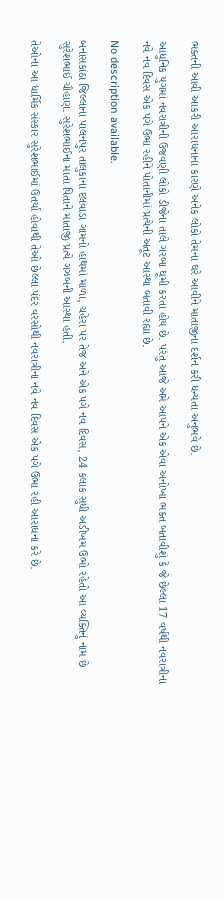ભક્તની આવી આકરી આરાધનાના કારણે અનેક લોકો તેમના ઘરે આવીને માતાજીના દર્શન કરી ધન્યતા અનુભવે છે.

આધુનિક યુગમાં નવરાત્રીની ઉજવણી લોકો ડીજેના તાલે ગરબા ઘૂમી કરતા હોય છે. પરંતુ આજે અમે આપને એક એવા અનોખા ભક્ત બતાવીશું કે જે છેલ્લા 17 વર્ષથી નવરાત્રીના નવે નવ દિવસ એક પગે ઉભા રહીને પોતાનીમાં પ્રત્યેની અતૂટ આસ્થા બતાવી રહ્યા છે.

No description available.

બનાસકાંઠા જિલ્લાના પાલનપુર તાલુકાના દલવાડા ગામનો હાથમાં માળા, ચહેરા પર તેજ અને એક પગે નવ દિવસ, 24 કલાક સુધી અડીખમ ઉભો રહેતો આ વ્યક્તિનું નામ છે સુરેશભાઈ ચૌહાણ. સુરેશભાઈના માતા પિતાને માતાજી પ્રત્યે ગઝબની આસ્થા હતી.

તેઓના આ ધાર્મિક સંસ્કાર સુરેશભાઈમાં ઉતર્યા હોવાથી તેઓ છેલ્લા પંદર વરસોથી નવરાત્રીના નવે નવ દિવસ એક પગે ઉભા રહી આરાધના કરે છે.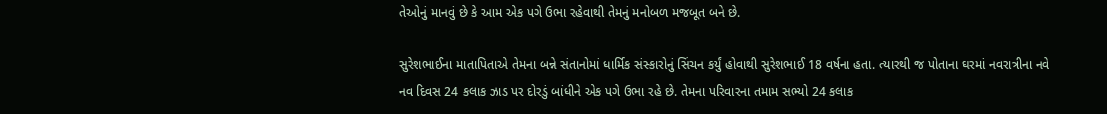તેઓનું માનવું છે કે આમ એક પગે ઉભા રહેવાથી તેમનું મનોબળ મજબૂત બને છે.

સુરેશભાઈના માતાપિતાએ તેમના બન્ને સંતાનોમાં ધાર્મિક સંસ્કારોનું સિંચન કર્યું હોવાથી સુરેશભાઈ 18 વર્ષના હતા. ત્યારથી જ પોતાના ઘરમાં નવરાત્રીના નવે નવ દિવસ 24 કલાક ઝાડ પર દોરડું બાંધીને એક પગે ઉભા રહે છે. તેમના પરિવારના તમામ સભ્યો 24 કલાક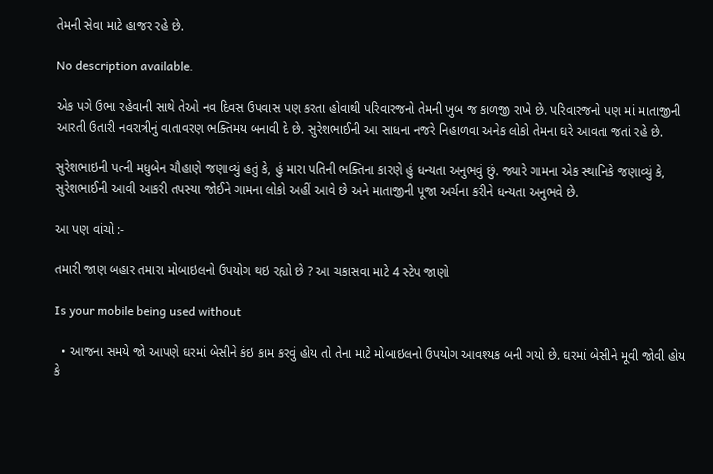તેમની સેવા માટે હાજર રહે છે.

No description available.

એક પગે ઉભા રહેવાની સાથે તેઓ નવ દિવસ ઉપવાસ પણ કરતા હોવાથી પરિવારજનો તેમની ખુબ જ કાળજી રાખે છે. પરિવારજનો પણ માં માતાજીની આરતી ઉતારી નવરાત્રીનું વાતાવરણ ભક્તિમય બનાવી દે છે. સુરેશભાઈની આ સાધના નજરે નિહાળવા અનેક લોકો તેમના ઘરે આવતા જતાં રહે છે.

સુરેશભાઇની પત્ની મધુબેન ચૌહાણે જણાવ્યું હતું કે, હું મારા પતિની ભક્તિના કારણે હું ધન્યતા અનુભવું છું. જ્યારે ગામના એક સ્થાનિકે જણાવ્યું કે, સુરેશભાઈની આવી આકરી તપસ્યા જોઈને ગામના લોકો અહીં આવે છે અને માતાજીની પૂજા અર્ચના કરીને ધન્યતા અનુભવે છે.

આ પણ વાંચો :-

તમારી જાણ બહાર તમારા મોબાઇલનો ઉપયોગ થઇ રહ્યો છે ? આ ચકાસવા માટે 4 સ્ટેપ જાણો

Is your mobile being used without

  • આજના સમયે જો આપણે ઘરમાં બેસીને કંઇ કામ કરવું હોય તો તેના માટે મોબાઇલનો ઉપયોગ આવશ્યક બની ગયો છે. ઘરમાં બેસીને મૂવી જોવી હોય કે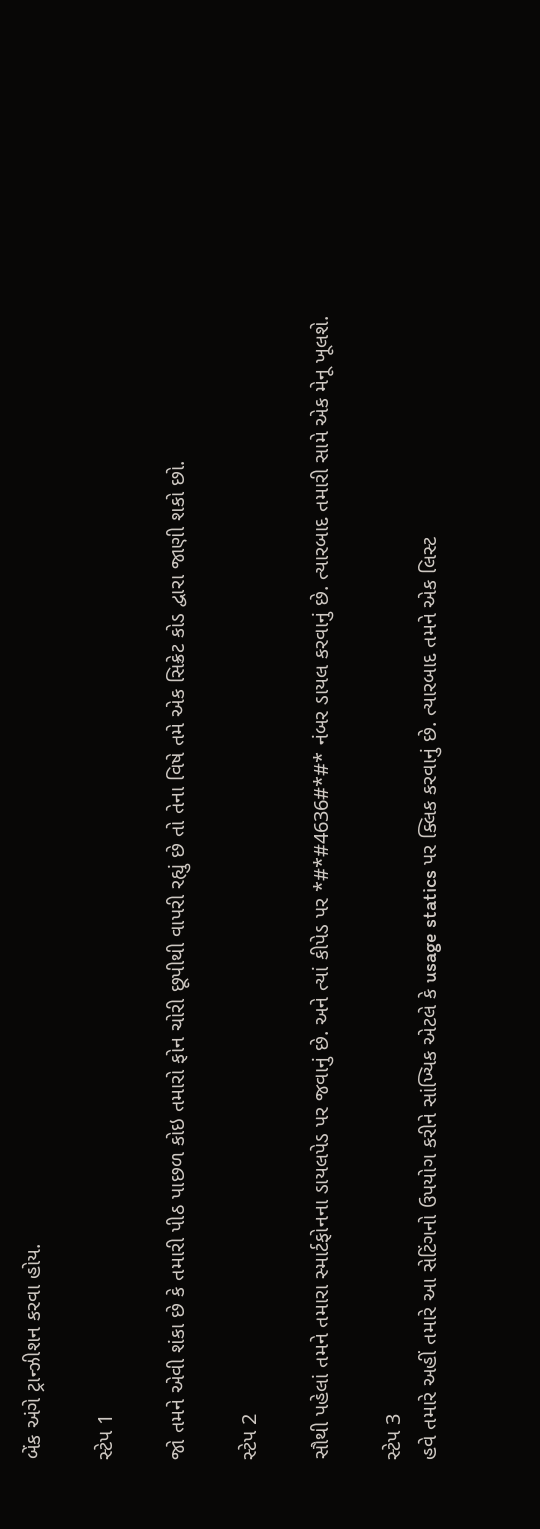બેંક અંગે ટ્રાન્ઝીશન કરવા હોય.

સ્ટેપ 1

જો તમને એવી શંકા છે કે તમારી પીઠ પાછળ કોઇ તમારો ફોન ચોરી છૂપીથી વાપરી રહ્યું છે તો તેના વિષે તમે એક સિક્રેટ કોડ દ્વારા જાણી શકો છો.

સ્ટેપ 2

સૌથી પહેલાં તમને તમારા સ્માર્ટફોનના ડાયલપેડ પર જવાનું છે. અને ત્યાં કીપેડ પર *#*#4636#*#* નંબર ડાયલ કરવાનું છે. ત્યારબાદ તમારી સામે એક મેનૂ ખૂલશે.

સ્ટેપ 3
હવે તમારે અહીં તમારે આ સેટિંગનો ઉપયોગ કરીને સાંખ્યિક એટલે કે usage statics પર ક્લિક કરવાનું છે. ત્યારબાદ તમને એક લિસ્ટ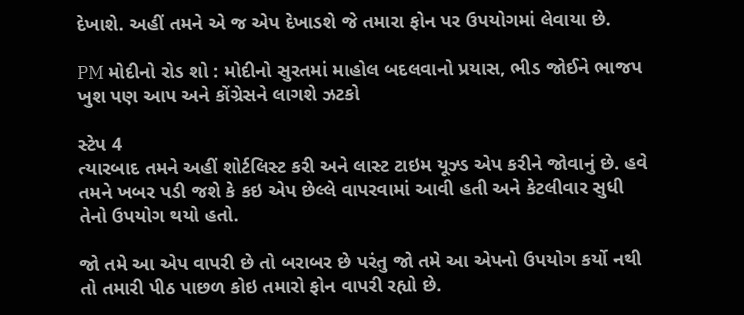દેખાશે. અહીં તમને એ જ એપ દેખાડશે જે તમારા ફોન પર ઉપયોગમાં લેવાયા છે.

PM મોદીનો રોડ શો : મોદીનો સુરતમાં માહોલ બદલવાનો પ્રયાસ, ભીડ જોઈને ભાજપ ખુશ પણ આપ અને કોંગ્રેસને લાગશે ઝટકો

સ્ટેપ 4
ત્યારબાદ તમને અહીં શોર્ટલિસ્ટ કરી અને લાસ્ટ ટાઇમ યૂઝ્ડ એપ કરીને જોવાનું છે. હવે તમને ખબર પડી જશે કે કઇ એપ છેલ્લે વાપરવામાં આવી હતી અને કેટલીવાર સુધી તેનો ઉપયોગ થયો હતો.

જો તમે આ એપ વાપરી છે તો બરાબર છે પરંતુ જો તમે આ એપનો ઉપયોગ કર્યો નથી તો તમારી પીઠ પાછળ કોઇ તમારો ફોન વાપરી રહ્યો છે.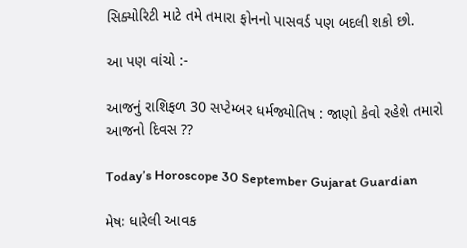સિક્યોરિટી માટે તમે તમારા ફોનનો પાસવર્ડ પણ બદલી શકો છો.

આ પણ વાંચો :-

આજનું રાશિફળ 30 સપ્ટેમ્બર ધર્મજ્યોતિષ : જાણો કેવો રહેશે તમારો આજનો દિવસ ??

Today’s Horoscope 30 September Gujarat Guardian

મેષઃ ધારેલી આવક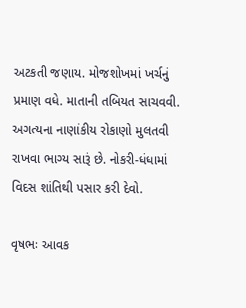અટકતી જણાય. મોજશોખમાં ખર્ચનું પ્રમાણ વધે. માતાની તબિયત સાચવવી. અગત્યના નાણાંકીય રોકાણો મુલતવી રાખવા ભાગ્ય સારૂં છે. નોકરી-ધંધામાં વિદસ શાંતિથી પસાર કરી દેવો.

વૃષભઃ આવક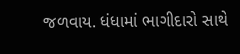જળવાય. ધંધામાં ભાગીદારો સાથે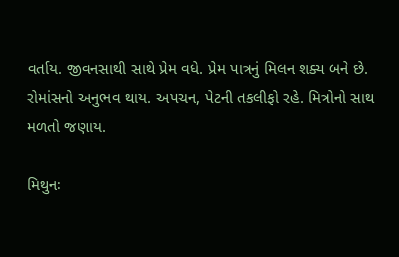વર્તાય. જીવનસાથી સાથે પ્રેમ વધે. પ્રેમ પાત્રનું મિલન શક્ય બને છે. રોમાંસનો અનુભવ થાય. અપચન, પેટની તકલીફો રહે. મિત્રોનો સાથ મળતો જણાય.

મિથુનઃ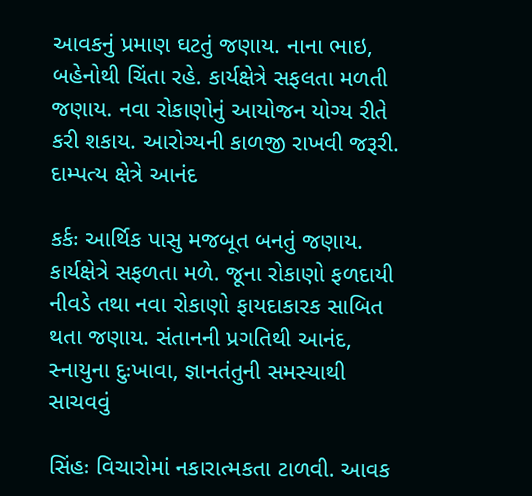આવકનું પ્રમાણ ઘટતું જણાય. નાના ભાઇ, બહેનોથી ચિંતા રહે. કાર્યક્ષેત્રે સફલતા મળતી જણાય. નવા રોકાણોનું આયોજન યોગ્ય રીતે કરી શકાય. આરોગ્યની કાળજી રાખવી જરૂરી. દામ્પત્ય ક્ષેત્રે આનંદ

કર્કઃ આર્થિક પાસુ મજબૂત બનતું જણાય. કાર્યક્ષેત્રે સફળતા મળે. જૂના રોકાણો ફળદાયી નીવડે તથા નવા રોકાણો ફાયદાકારક સાબિત થતા જણાય. સંતાનની પ્રગતિથી આનંદ, સ્નાયુના દુઃખાવા, જ્ઞાનતંતુની સમસ્યાથી સાચવવું

સિંહઃ વિચારોમાં નકારાત્મકતા ટાળવી. આવક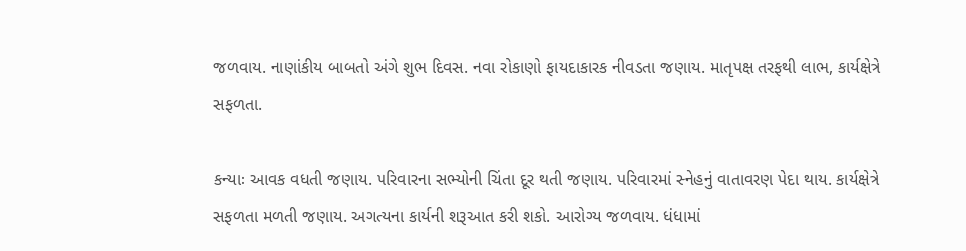જળવાય. નાણાંકીય બાબતો અંગે શુભ દિવસ. નવા રોકાણો ફાયદાકારક નીવડતા જણાય. માતૃપક્ષ તરફથી લાભ, કાર્યક્ષેત્રે સફળતા.

કન્યાઃ આવક વધતી જણાય. પરિવારના સભ્યોની ચિંતા દૂર થતી જણાય. પરિવારમાં સ્નેહનું વાતાવરણ પેદા થાય. કાર્યક્ષેત્રે સફળતા મળતી જણાય. અગત્યના કાર્યની શરૂઆત કરી શકો. આરોગ્ય જળવાય. ધંધામાં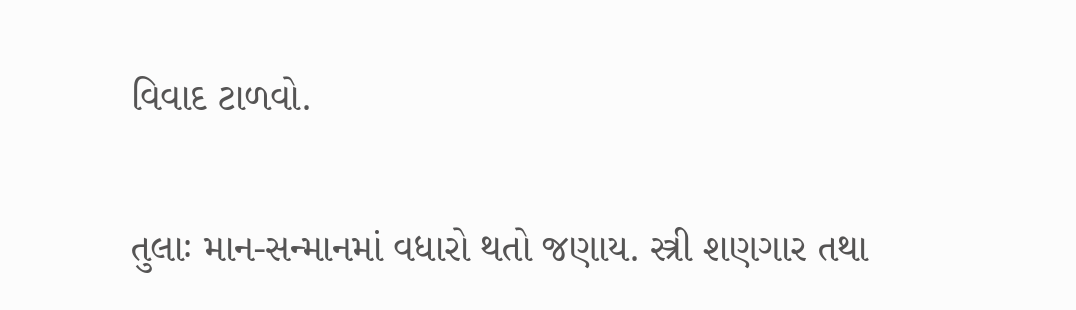વિવાદ ટાળવો.

તુલાઃ માન-સન્માનમાં વધારો થતો જણાય. સ્ત્રી શણગાર તથા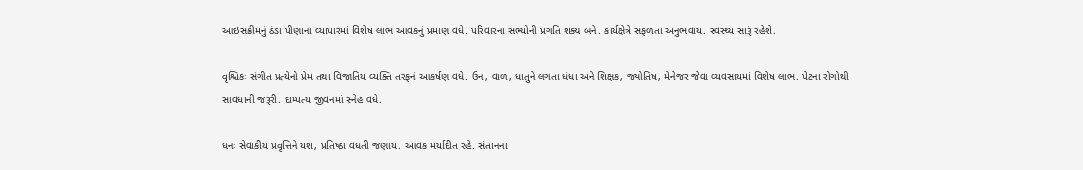આઇસક્રીમનું ઠંડા પીણાના વ્યાપારમાં વિશેષ લાભ આવકનું પ્રમાણ વધે. પરિવારના સભ્યોની પ્રગતિ શક્ય બને. કાર્યક્ષેત્રે સફળતા અનુભવાય. સ્વસ્થ્ય સારૂં રહેશે.

વૃશ્ચિકઃ સંગીત પ્રત્યેનો પ્રેમ તથા વિજાતિય વ્યક્તિ તરફનં આકર્ષણ વધે. ઉન, વાળ, ધાતુને લગતા ધંધા અને શિક્ષક, જ્યોતિષ, મેનેજર જેવા વ્યવસાયમાં વિશેષ લાભ. પેટના રોગોથી સાવધાની જરૂરી. દામ્પત્ય જીવનમાં સ્નેહ વધે.

ધનઃ સેવાકીય પ્રવૃત્તિને યશ, પ્રતિષ્‍ઠા વધતી જણાય. આવક મર્યાદીત રહે. સંતાનના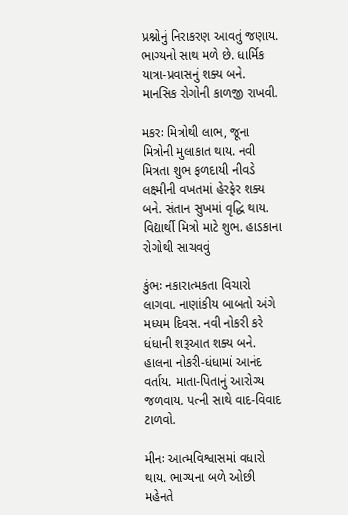પ્રશ્નોનું નિરાકરણ આવતું જણાય. ભાગ્યનો સાથ મળે છે. ધાર્મિક યાત્રા-પ્રવાસનું શક્ય બને. માનસિક રોગોની કાળજી રાખવી.

મકરઃ મિત્રોથી લાભ, જૂના મિત્રોની મુલાકાત થાય. નવી મિત્રતા શુભ ફળદાયી નીવડે લક્ષ્મીની વખતમાં હેરફેર શક્ય બને. સંતાન સુખમાં વૃદ્ધિ થાય. વિદ્યાર્થી મિત્રો માટે શુભ. હાડકાના રોગોથી સાચવવું

કુંભઃ નકારાત્મકતા વિચારો લાગવા. નાણાંકીય બાબતો અંગે મધ્યમ દિવસ. નવી નોકરી કરે ધંધાની શરૂઆત શક્ય બને. હાલના નોકરી-ધંધામાં આનંદ વર્તાય. માતા-પિતાનું આરોગ્ય જળવાય. પત્ની સાથે વાદ-વિવાદ ટાળવો.

મીનઃ આત્મવિશ્વાસમાં વધારો થાય. ભાગ્યના બળે ઓછી મહેનતે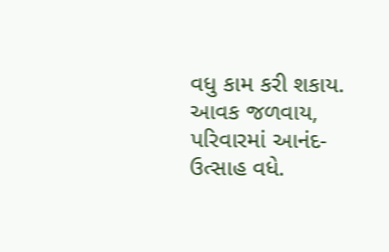વધુ કામ કરી શકાય. આવક જળવાય, પરિવારમાં આનંદ-ઉત્સાહ વધે.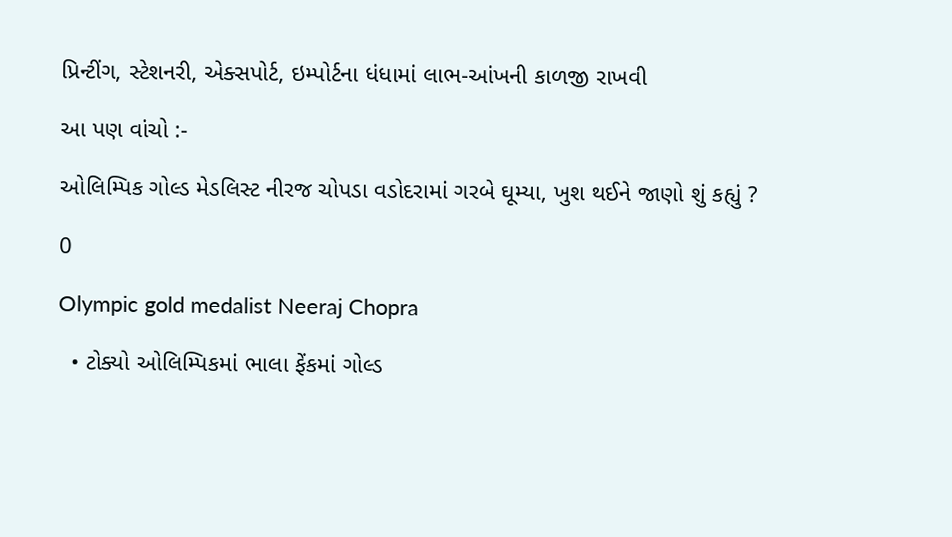પ્રિન્ટીંગ, સ્ટેશનરી, એક્સપોર્ટ, ઇમ્પોર્ટના ધંધામાં લાભ-આંખની કાળજી રાખવી

આ પણ વાંચો :-

ઓલિમ્પિક ગોલ્ડ મેડલિસ્ટ નીરજ ચોપડા વડોદરામાં ગરબે ઘૂમ્યા, ખુશ થઈને જાણો શું કહ્યું ?

0

Olympic gold medalist Neeraj Chopra

  • ટોક્યો ઓલિમ્પિકમાં ભાલા ફેંકમાં ગોલ્ડ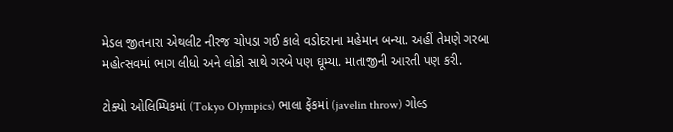મેડલ જીતનારા એથલીટ નીરજ ચોપડા ગઈ કાલે વડોદરાના મહેમાન બન્યા. અહીં તેમણે ગરબા મહોત્સવમાં ભાગ લીધો અને લોકો સાથે ગરબે પણ ઘૂમ્યા. માતાજીની આરતી પણ કરી.

ટોક્યો ઓલિમ્પિકમાં (Tokyo Olympics) ભાલા ફેંકમાં (javelin throw) ગોલ્ડ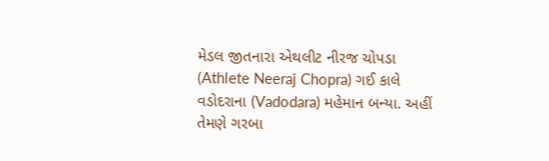મેડલ જીતનારા એથલીટ નીરજ ચોપડા (Athlete Neeraj Chopra) ગઈ કાલે વડોદરાના (Vadodara) મહેમાન બન્યા. અહીં તેમણે ગરબા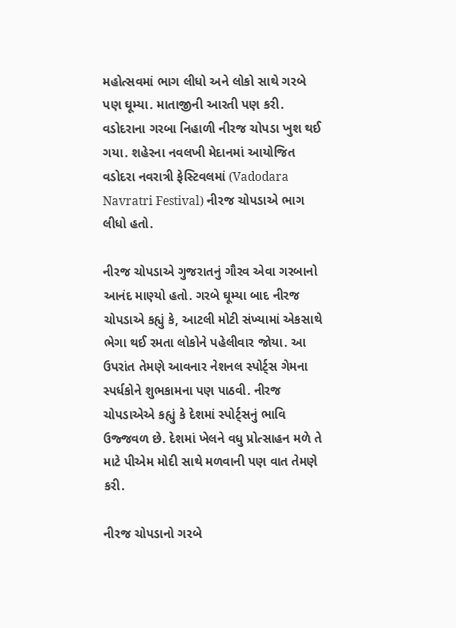મહોત્સવમાં ભાગ લીધો અને લોકો સાથે ગરબે પણ ઘૂમ્યા. માતાજીની આરતી પણ કરી. વડોદરાના ગરબા નિહાળી નીરજ ચોપડા ખુશ થઈ ગયા. શહેરના નવલખી મેદાનમાં આયોજિત વડોદરા નવરાત્રી ફેસ્ટિવલમાં (Vadodara Navratri Festival) નીરજ ચોપડાએ ભાગ લીધો હતો.

નીરજ ચોપડાએ ગુજરાતનું ગૌરવ એવા ગરબાનો આનંદ માણ્યો હતો. ગરબે ઘૂમ્યા બાદ નીરજ ચોપડાએ કહ્યું કે, આટલી મોટી સંખ્યામાં એકસાથે ભેગા થઈ રમતા લોકોને પહેલીવાર જોયા. આ ઉપરાંત તેમણે આવનાર નેશનલ સ્પોર્ટ્સ ગેમના સ્પર્ધકોને શુભકામના પણ પાઠવી. નીરજ ચોપડાએએ કહ્યું કે દેશમાં સ્પોર્ટ્સનું ભાવિ ઉજ્જવળ છે. દેશમાં ખેલને વધુ પ્રોત્સાહન મળે તે માટે પીએમ મોદી સાથે મળવાની પણ વાત તેમણે કરી.

નીરજ ચોપડાનો ગરબે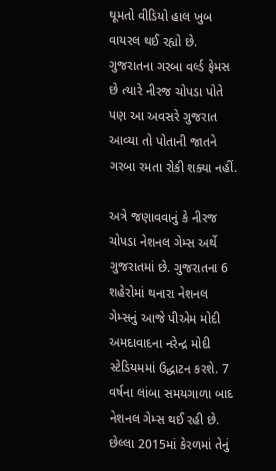ઘૂમતો વીડિયો હાલ ખુબ વાયરલ થઈ રહ્યો છે. ગુજરાતના ગરબા વર્લ્ડ ફેમસ છે ત્યારે નીરજ ચોપડા પોતે પણ આ અવસરે ગુજરાત આવ્યા તો પોતાની જાતને ગરબા રમતા રોકી શક્યા નહીં.

અત્રે જણાવવાનું કે નીરજ ચોપડા નેશનલ ગેમ્સ અર્થે ગુજરાતમાં છે. ગુજરાતના 6 શહેરોમાં થનારા નેશનલ ગેમ્સનું આજે પીએમ મોદી અમદાવાદના નરેન્દ્ર મોદી સ્ટેડિયમમાં ઉદ્ધાટન કરશે. 7 વર્ષના લાંબા સમયગાળા બાદ નેશનલ ગેમ્સ થઈ રહી છે. છેલ્લા 2015માં કેરળમાં તેનું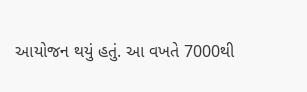આયોજન થયું હતું. આ વખતે 7000થી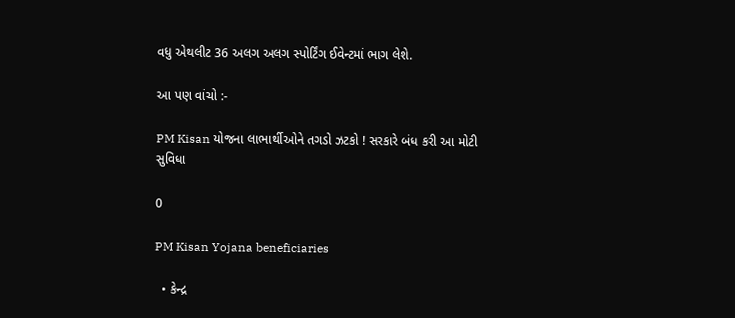વધુ એથલીટ 36 અલગ અલગ સ્પોર્ટિંગ ઈવેન્ટમાં ભાગ લેશે.

આ પણ વાંચો :-

PM Kisan યોજના લાભાર્થીઓને તગડો ઝટકો ! સરકારે બંધ કરી આ મોટી સુવિધા

0

PM Kisan Yojana beneficiaries

  • કેન્દ્ર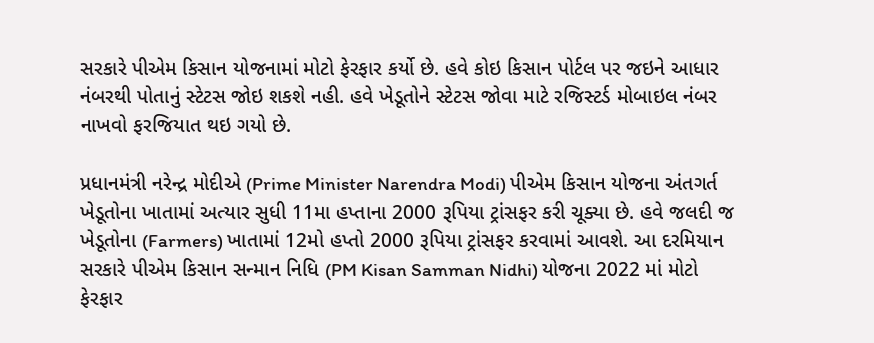સરકારે પીએમ કિસાન યોજનામાં મોટો ફેરફાર કર્યો છે. હવે કોઇ કિસાન પોર્ટલ પર જઇને આધાર નંબરથી પોતાનું સ્ટેટસ જોઇ શકશે નહી. હવે ખેડૂતોને સ્ટેટસ જોવા માટે રજિસ્ટર્ડ મોબાઇલ નંબર નાખવો ફરજિયાત થઇ ગયો છે.

પ્રધાનમંત્રી નરેન્દ્ર મોદીએ (Prime Minister Narendra Modi) પીએમ કિસાન યોજના અંતગર્ત ખેડૂતોના ખાતામાં અત્યાર સુધી 11મા હપ્તાના 2000 રૂપિયા ટ્રાંસફર કરી ચૂક્યા છે. હવે જલદી જ ખેડૂતોના (Farmers) ખાતામાં 12મો હપ્તો 2000 રૂપિયા ટ્રાંસફર કરવામાં આવશે. આ દરમિયાન સરકારે પીએમ કિસાન સન્માન નિધિ (PM Kisan Samman Nidhi) યોજના 2022 માં મોટો ફેરફાર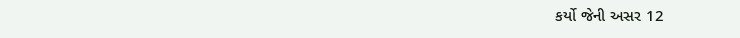કર્યો જેની અસર 12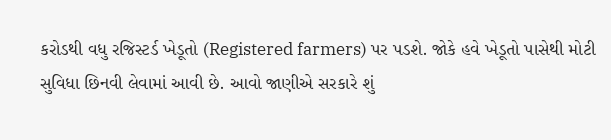કરોડથી વધુ રજિસ્ટર્ડ ખેડૂતો (Registered farmers) પર પડશે. જોકે હવે ખેડૂતો પાસેથી મોટી સુવિધા છિનવી લેવામાં આવી છે. આવો જાણીએ સરકારે શું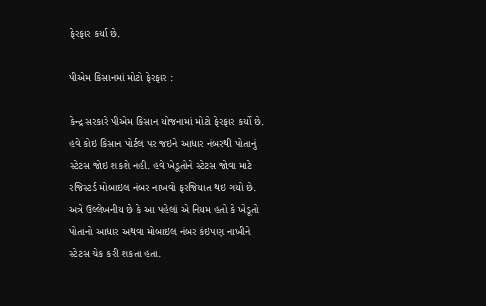ફેરફાર કર્યા છે.

પીએમ કિસાનમાં મોટો ફેરફાર :

કેન્દ્ર સરકારે પીએમ કિસાન યોજનામાં મોટો ફેરફાર કર્યો છે. હવે કોઇ કિસાન પોર્ટલ પર જઇને આધાર નંબરથી પોતાનું સ્ટેટસ જોઇ શકશે નહી. હવે ખેડૂતોને સ્ટેટસ જોવા માટે રજિસ્ટર્ડ મોબાઇલ નંબર નાખવો ફરજિયાત થઇ ગયો છે. અત્રે ઉલ્લેખનીય છે કે આ પહેલાં એ નિયમ હતો કે ખેડૂતો પોતાનો આધાર અથવા મોબાઇલ નંબર કંઇપણ નાખીને સ્ટેટસ ચેક કરી શકતા હતા.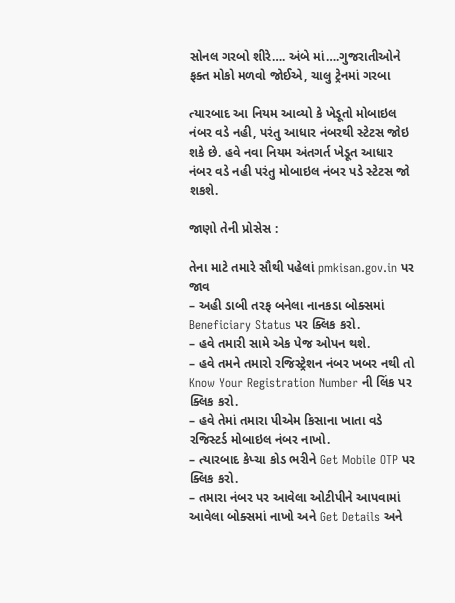સોનલ ગરબો શીરે…. અંબે માં….ગુજરાતીઓને ફક્ત મોકો મળવો જોઈએ, ચાલુ ટ્રેનમાં ગરબા

ત્યારબાદ આ નિયમ આવ્યો કે ખેડૂતો મોબાઇલ નંબર વડે નહી, પરંતુ આધાર નંબરથી સ્ટેટસ જોઇ શકે છે. હવે નવા નિયમ અંતગર્ત ખેડૂત આધાર નંબર વડે નહી પરંતુ મોબાઇલ નંબર પડે સ્ટેટસ જો શકશે.

જાણો તેની પ્રોસેસ :

તેના માટે તમારે સૌથી પહેલાં pmkisan.gov.in પર જાવ
– અહી ડાબી તરફ બનેલા નાનકડા બોક્સમાં Beneficiary Status પર ક્લિક કરો.
– હવે તમારી સામે એક પેજ ઓપન થશે.
– હવે તમને તમારો રજિસ્ટ્રેશન નંબર ખબર નથી તો Know Your Registration Number ની લિંક પર ક્લિક કરો.
– હવે તેમાં તમારા પીએમ કિસાના ખાતા વડે રજિસ્ટર્ડ મોબાઇલ નંબર નાખો.
– ત્યારબાદ કેપ્ચા કોડ ભરીને Get Mobile OTP પર ક્લિક કરો.
– તમારા નંબર પર આવેલા ઓટીપીને આપવામાં આવેલા બોક્સમાં નાખો અને Get Details અને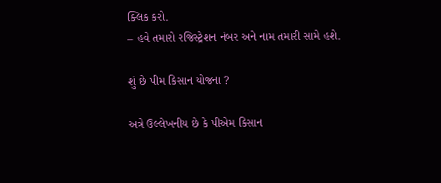ક્લિક કરો.
– હવે તમારો રજિસ્ટ્રેશન નંબર અને નામ તમારી સામે હશે.

શું છે પીમ કિસાન યોજના ?

અત્રે ઉલ્લેખનીય છે કે પીએમ કિસાન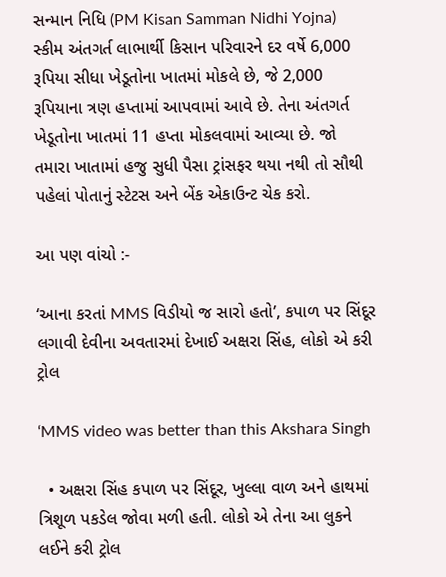સન્માન નિધિ (PM Kisan Samman Nidhi Yojna) સ્કીમ અંતગર્ત લાભાર્થી કિસાન પરિવારને દર વર્ષે 6,000 રૂપિયા સીધા ખેડૂતોના ખાતમાં મોકલે છે, જે 2,000 રૂપિયાના ત્રણ હપ્તામાં આપવામાં આવે છે. તેના અંતગર્ત ખેડૂતોના ખાતમાં 11 હપ્તા મોકલવામાં આવ્યા છે. જો તમારા ખાતામાં હજુ સુધી પૈસા ટ્રાંસફર થયા નથી તો સૌથી પહેલાં પોતાનું સ્ટેટસ અને બેંક એકાઉન્ટ ચેક કરો.

આ પણ વાંચો :-

‘આના કરતાં MMS વિડીયો જ સારો હતો’, કપાળ પર સિંદૂર લગાવી દેવીના અવતારમાં દેખાઈ અક્ષરા સિંહ, લોકો એ કરી ટ્રોલ

‘MMS video was better than this Akshara Singh

  • અક્ષરા સિંહ કપાળ પર સિંદૂર, ખુલ્લા વાળ અને હાથમાં ત્રિશૂળ પકડેલ જોવા મળી હતી. લોકો એ તેના આ લુકને લઈને કરી ટ્રોલ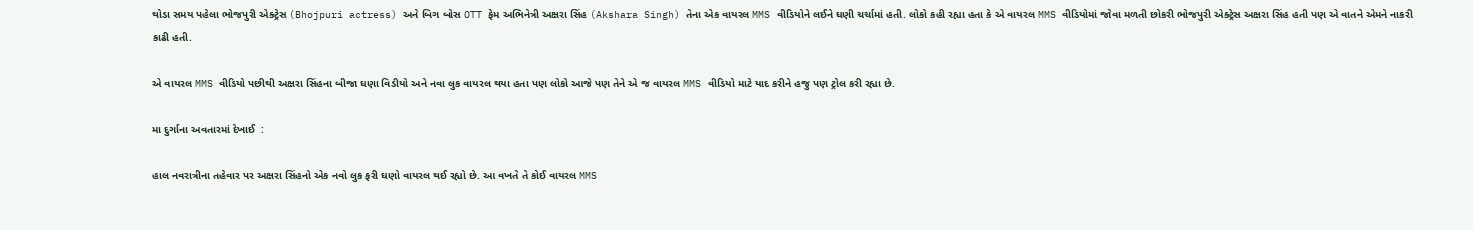થોડા સમય પહેલા ભોજપુરી એક્ટ્રેસ (Bhojpuri actress) અને બિગ બોસ OTT ફેમ અભિનેત્રી અક્ષરા સિંહ (Akshara Singh) તેના એક વાયરલ MMS વીડિયોને લઈને ઘણી ચર્ચામાં હતી. લોકો કહી રહ્યા હતા કે એ વાયરલ MMS વીડિયોમાં જોવા મળતી છોકરી ભોજપુરી એક્ટ્રેસ અક્ષરા સિંહ હતી પણ એ વાતને એમને નાકરી કાઢી હતી.

એ વાયરલ MMS વીડિયો પછીથી અક્ષરા સિંહના બીજા ઘણા વિડીયો અને નવા લુક વાયરલ થયા હતા પણ લોકો આજે પણ તેને એ જ વાયરલ MMS વીડિયો માટે યાદ કરીને હજુ પણ ટ્રોલ કરી રહ્યા છે.

મા દુર્ગાના અવતારમાં દેખાઈ  :

હાલ નવરાત્રીના તહેવાર પર અક્ષરા સિંહનો એક નવો લુક ફરી ઘણો વાયરલ થઈ રહ્યો છે. આ વખતે તે કોઈ વાયરલ MMS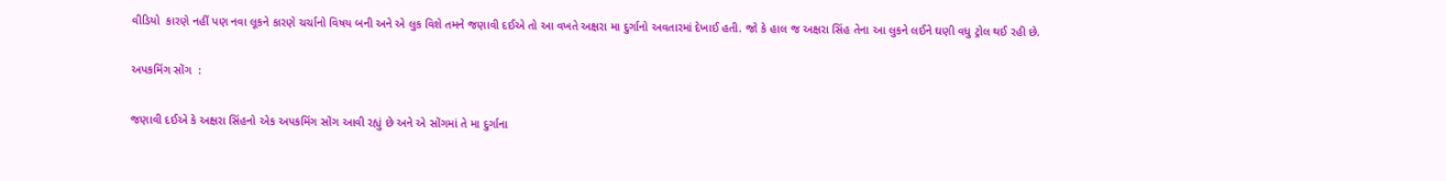વીડિયો  કારણે નહીં પણ નવા લૂકને કારણે ચર્ચાનો વિષય બની અને એ લુક વિશે તમને જણાવી દઈએ તો આ વખતે અક્ષરા મા દુર્ગાનો અવતારમાં દેખાઈ હતી. જો કે હાલ જ અક્ષરા સિંહ તેના આ લુકને લઈને ઘણી વધુ ટ્રોલ થઈ રહી છે.

અપકમિંગ સોંગ  :

જણાવી દઈએ કે અક્ષરા સિંહનો એક અપકમિંગ સોંગ આવી રહ્યું છે અને એ સોંગમાં તે મા દુર્ગાના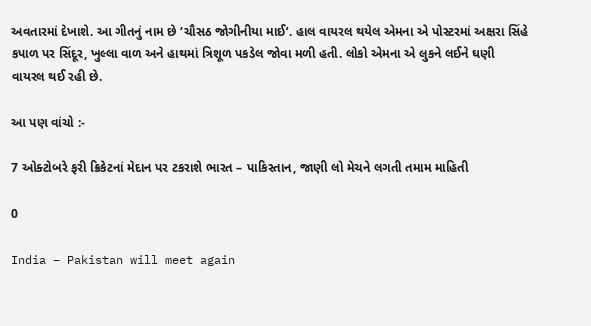અવતારમાં દેખાશે. આ ગીતનું નામ છે ‘ચૌસઠ જોગીનીયા માઈ’. હાલ વાયરલ થયેલ એમના એ પોસ્ટરમાં અક્ષરા સિંહે કપાળ પર સિંદૂર, ખુલ્લા વાળ અને હાથમાં ત્રિશૂળ પકડેલ જોવા મળી હતી. લોકો એમના એ લુકને લઈને ઘણી વાયરલ થઈ રહી છે.

આ પણ વાંચો :-

7 ઓક્ટોબરે ફરી ક્રિકેટનાં મેદાન પર ટકરાશે ભારત – પાકિસ્તાન, જાણી લો મેચને લગતી તમામ માહિતી

0

India – Pakistan will meet again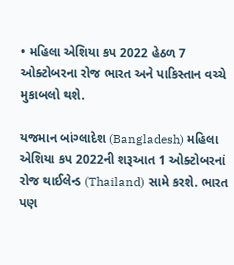• મહિલા એશિયા કપ 2022 હેઠળ 7 ઓક્ટોબરના રોજ ભારત અને પાકિસ્તાન વચ્ચે મુકાબલો થશે.

યજમાન બાંગ્લાદેશ (Bangladesh) મહિલા એશિયા કપ 2022ની શરૂઆત 1 ઓક્ટોબરનાં રોજ થાઈલેન્ડ (Thailand) સામે કરશે. ભારત પણ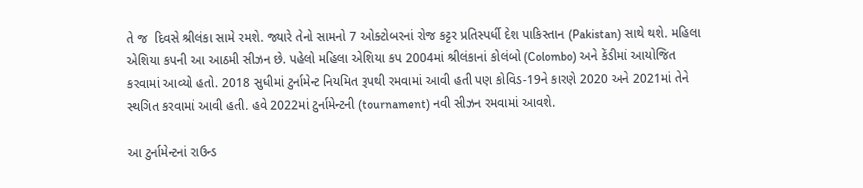તે જ  દિવસે શ્રીલંકા સામે રમશે. જ્યારે તેનો સામનો 7 ઓક્ટોબરનાં રોજ કટ્ટર પ્રતિસ્પર્ધી દેશ પાકિસ્તાન (Pakistan) સાથે થશે. મહિલા એશિયા કપની આ આઠમી સીઝન છે. પહેલો મહિલા એશિયા કપ 2004માં શ્રીલંકાનાં કોલંબો (Colombo) અને કેંડીમાં આયોજિત કરવામાં આવ્યો હતો. 2018 સુધીમાં ટુર્નામેન્ટ નિયમિત રૂપથી રમવામાં આવી હતી પણ કોવિડ-19ને કારણે 2020 અને 2021માં તેને સ્થગિત કરવામાં આવી હતી. હવે 2022માં ટુર્નામેન્ટની (tournament) નવી સીઝન રમવામાં આવશે.

આ ટુર્નામેન્ટનાં રાઉન્ડ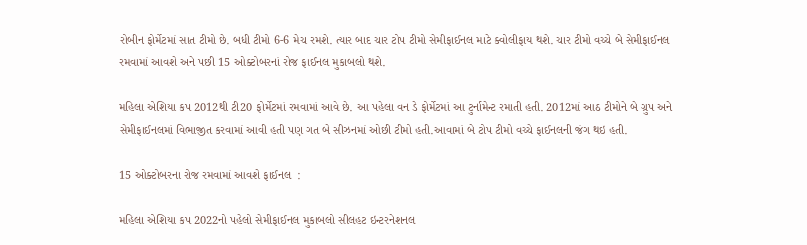રોબીન ફોર્મેટમાં સાત ટીમો છે. બધી ટીમો 6-6 મેચ રમશે. ત્યાર બાદ ચાર ટોપ ટીમો સેમીફાઈનલ માટે ક્વોલીફાય થશે. ચાર ટીમો વચ્ચે બે સેમીફાઈનલ રમવામાં આવશે અને પછી 15 ઓક્ટોબરનાં રોજ ફાઈનલ મુકાબલો થશે.

મહિલા એશિયા કપ 2012થી ટી20 ફોર્મેટમાં રમવામાં આવે છે. આ પહેલા વન ડે ફોર્મેટમાં આ ટુર્નામેન્ટ રમાતી હતી. 2012માં આઠ ટીમોને બે ગ્રુપ અને સેમીફાઈનલમાં વિભાજીત કરવામાં આવી હતી પણ ગત બે સીઝનમાં ઓછી ટીમો હતી.આવામાં બે ટોપ ટીમો વચ્ચે ફાઈનલની જંગ થઇ હતી.

15 ઓક્ટોબરના રોજ રમવામાં આવશે ફાઈનલ  :

મહિલા એશિયા કપ 2022નો પહેલો સેમીફાઈનલ મુકાબલો સીલહટ ઇન્ટરનેશનલ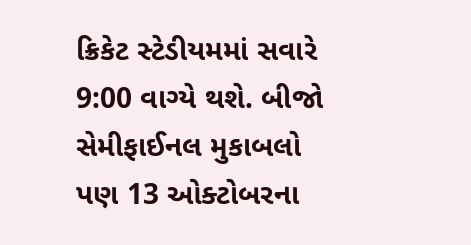ક્રિકેટ સ્ટેડીયમમાં સવારે 9:00 વાગ્યે થશે. બીજો સેમીફાઈનલ મુકાબલો પણ 13 ઓક્ટોબરના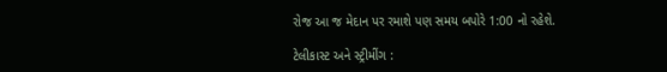રોજ આ જ મેદાન પર રમાશે પણ સમય બપોરે 1:00 નો રહેશે.

ટેલીકાસ્ટ અને સ્ટ્રીમીંગ :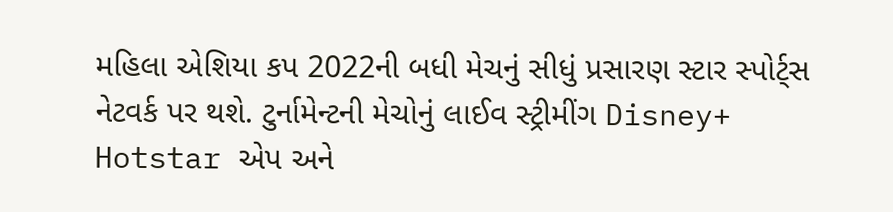મહિલા એશિયા કપ 2022ની બધી મેચનું સીધું પ્રસારણ સ્ટાર સ્પોર્ટ્સ નેટવર્ક પર થશે. ટુર્નામેન્ટની મેચોનું લાઈવ સ્ટ્રીમીંગ Disney+ Hotstar એપ અને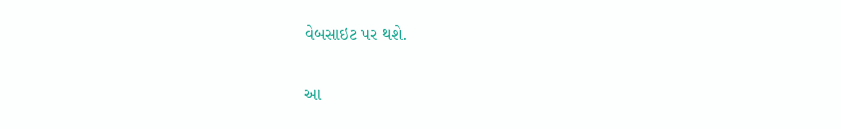વેબસાઇટ પર થશે.

આ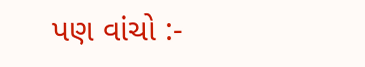પણ વાંચો :-